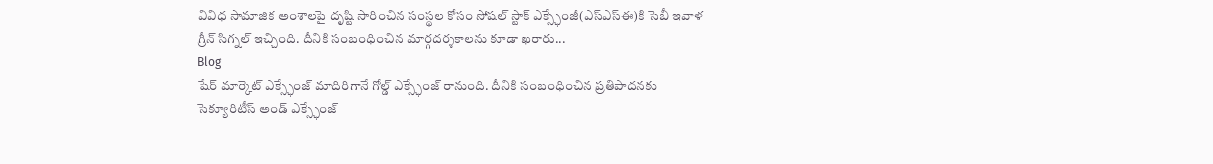వివిధ సామాజిక అంశాలపై దృష్టి సారించిన సంస్థల కోసం సోషల్ స్టాక్ ఎక్స్ఛేంజీ(ఎస్ఎస్ఈ)కి సెబీ ఇవాళ గ్రీన్ సిగ్నల్ ఇచ్చింది. దీనికి సంబంధించిన మార్గదర్శకాలను కూడా ఖరారు...
Blog
షేర్ మార్కెట్ ఎక్స్ఛేంజ్ మాదిరిగానే గోల్డ్ ఎక్స్ఛేంజ్ రానుంది. దీనికి సంబంధించిన ప్రతిపాదనకు సెక్యూరిటీస్ అండ్ ఎక్స్ఛేంజ్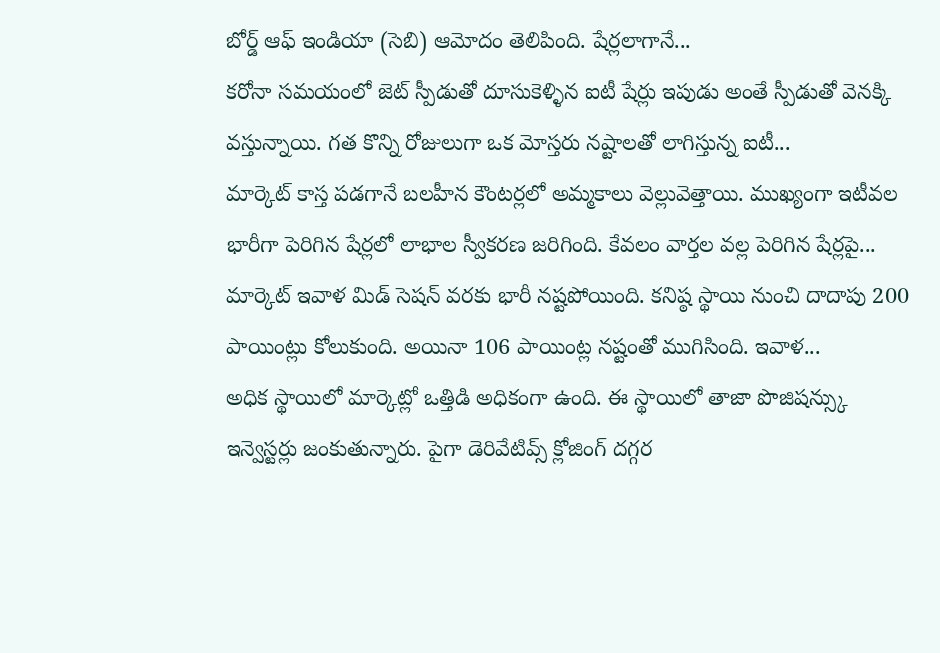బోర్డ్ ఆఫ్ ఇండియా (సెబి) ఆమోదం తెలిపింది. షేర్లలాగానే...
కరోనా సమయంలో జెట్ స్పీడుతో దూసుకెళ్ళిన ఐటీ షేర్లు ఇపుడు అంతే స్పీడుతో వెనక్కి వస్తున్నాయి. గత కొన్ని రోజులుగా ఒక మోస్తరు నష్టాలతో లాగిస్తున్న ఐటీ...
మార్కెట్ కాస్త పడగానే బలహీన కౌంటర్లలో అమ్మకాలు వెల్లువెత్తాయి. ముఖ్యంగా ఇటీవల భారీగా పెరిగిన షేర్లలో లాభాల స్వీకరణ జరిగింది. కేవలం వార్తల వల్ల పెరిగిన షేర్లపై...
మార్కెట్ ఇవాళ మిడ్ సెషన్ వరకు భారీ నష్టపోయింది. కనిష్ఠ స్థాయి నుంచి దాదాపు 200 పాయింట్లు కోలుకుంది. అయినా 106 పాయింట్ల నష్టంతో ముగిసింది. ఇవాళ...
అధిక స్థాయిలో మార్కెట్లో ఒత్తిడి అధికంగా ఉంది. ఈ స్థాయిలో తాజా పొజిషన్స్కు ఇన్వెస్టర్లు జంకుతున్నారు. పైగా డెరివేటివ్స్ క్లోజింగ్ దగ్గర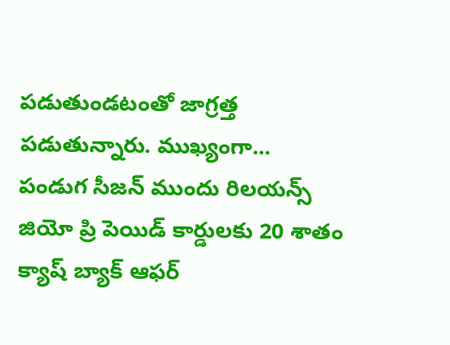పడుతుండటంతో జాగ్రత్త పడుతున్నారు. ముఖ్యంగా...
పండుగ సీజన్ ముందు రిలయన్స్ జియో ప్రి పెయిడ్ కార్డులకు 20 శాతం క్యాష్ బ్యాక్ ఆఫర్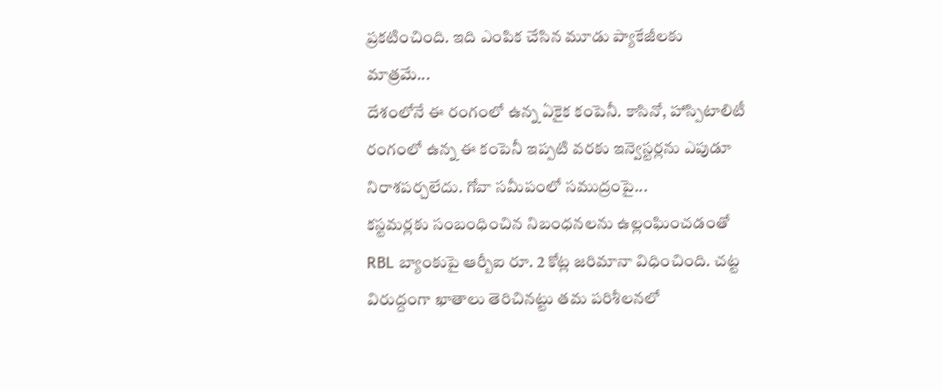ప్రకటించింది. ఇది ఎంపిక చేసిన మూడు ప్యాకేజీలకు మాత్రమే...
దేశంలోనే ఈ రంగంలో ఉన్న ఏకైక కంపెనీ. కాసినో, హాస్పిటాలిటీ రంగంలో ఉన్న ఈ కంపెనీ ఇప్పటి వరకు ఇన్వెస్టర్లను ఎపుడూ నిరాశపర్చలేదు. గోవా సమీపంలో సముద్రంపై...
కస్టమర్లకు సంబంధించిన నిబంధనలను ఉల్లంఘించడంతో RBL బ్యాంకుపై ఆర్బీఐ రూ. 2 కోట్ల జరిమానా విధించింది. చట్ట విరుద్దంగా ఖాతాలు తెరిచినట్టు తమ పరిశీలనలో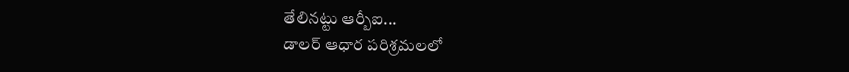తేలినట్టు ఆర్బీఐ...
డాలర్ ఆధార పరిశ్రమలలో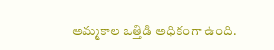అమ్మకాల ఒత్తిడి అధికంగా ఉంది.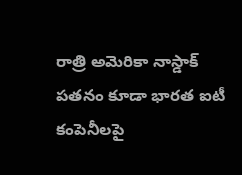రాత్రి అమెరికా నాస్డాక్ పతనం కూడా భారత ఐటీ కంపెనీలపై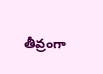తీవ్రంగా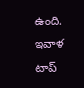ఉంది. ఇవాళ టాప్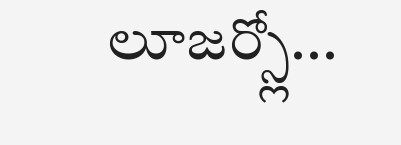లూజర్స్లో...